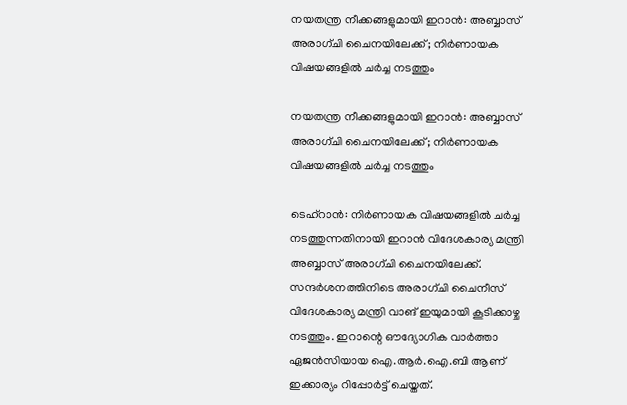നയതന്ത്ര നീക്കങ്ങളുമായി ഇറാന്‍: അബ്ബാസ് അരാഗ്ചി ചൈനയിലേക്ക്; നിര്‍ണായക വിഷയങ്ങളില്‍ ചര്‍ച്ച നടത്തും

നയതന്ത്ര നീക്കങ്ങളുമായി ഇറാന്‍: അബ്ബാസ് അരാഗ്ചി ചൈനയിലേക്ക്; നിര്‍ണായക വിഷയങ്ങളില്‍ ചര്‍ച്ച നടത്തും

ടെഹ്‌റാന്‍: നിര്‍ണായക വിഷയങ്ങളില്‍ ചര്‍ച്ച നടത്തുന്നതിനായി ഇറാന്‍ വിദേശകാര്യ മന്ത്രി അബ്ബാസ് അരാഗ്ചി ചൈനയിലേക്ക്. സന്ദര്‍ശനത്തിനിടെ അരാഗ്ചി ചൈനീസ് വിദേശകാര്യ മന്ത്രി വാങ് ഇയുമായി കൂടിക്കാഴ്ച നടത്തും. ഇറാന്റെ ഔദ്യോഗിക വാര്‍ത്താ ഏജന്‍സിയായ ഐ.ആര്‍.ഐ.ബി ആണ് ഇക്കാര്യം റിപ്പോര്‍ട്ട് ചെയ്തത്.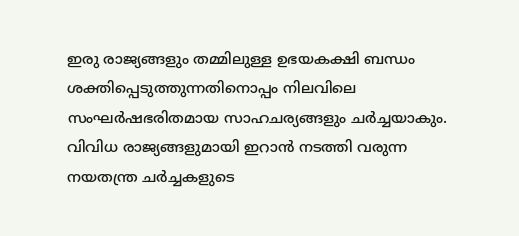ഇരു രാജ്യങ്ങളും തമ്മിലുള്ള ഉഭയകക്ഷി ബന്ധം ശക്തിപ്പെടുത്തുന്നതിനൊപ്പം നിലവിലെ സംഘര്‍ഷഭരിതമായ സാഹചര്യങ്ങളും ചര്‍ച്ചയാകും. വിവിധ രാജ്യങ്ങളുമായി ഇറാന്‍ നടത്തി വരുന്ന നയതന്ത്ര ചര്‍ച്ചകളുടെ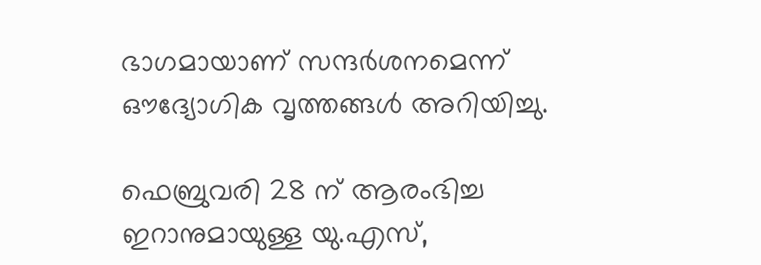ഭാഗമായാണ് സന്ദര്‍ശനമെന്ന് ഔദ്യോഗിക വൃത്തങ്ങള്‍ അറിയിച്ചു.

ഫെബ്രുവരി 28 ന് ആരംഭിച്ച ഇറാനുമായുള്ള യു.എസ്,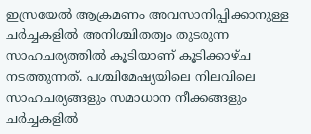ഇസ്രയേല്‍ ആക്രമണം അവസാനിപ്പിക്കാനുള്ള ചര്‍ച്ചകളില്‍ അനിശ്ചിതത്വം തുടരുന്ന സാഹചര്യത്തില്‍ കൂടിയാണ് കൂടിക്കാഴ്ച നടത്തുന്നത്. പശ്ചിമേഷ്യയിലെ നിലവിലെ സാഹചര്യങ്ങളും സമാധാന നീക്കങ്ങളും ചര്‍ച്ചകളില്‍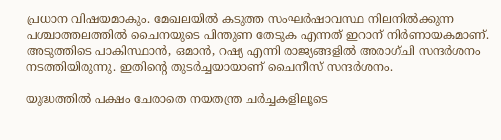പ്രധാന വിഷയമാകും. മേഖലയില്‍ കടുത്ത സംഘര്‍ഷാവസ്ഥ നിലനില്‍ക്കുന്ന പശ്ചാത്തലത്തില്‍ ചൈനയുടെ പിന്തുണ തേടുക എന്നത് ഇറാന് നിര്‍ണായകമാണ്. അടുത്തിടെ പാകിസ്ഥാന്‍, ഒമാന്‍, റഷ്യ എന്നി രാജ്യങ്ങളില്‍ അരാഗ്ചി സന്ദര്‍ശനം നടത്തിയിരുന്നു. ഇതിന്റെ തുടര്‍ച്ചയായാണ് ചൈനീസ് സന്ദര്‍ശനം.

യുദ്ധത്തില്‍ പക്ഷം ചേരാതെ നയതന്ത്ര ചര്‍ച്ചകളിലൂടെ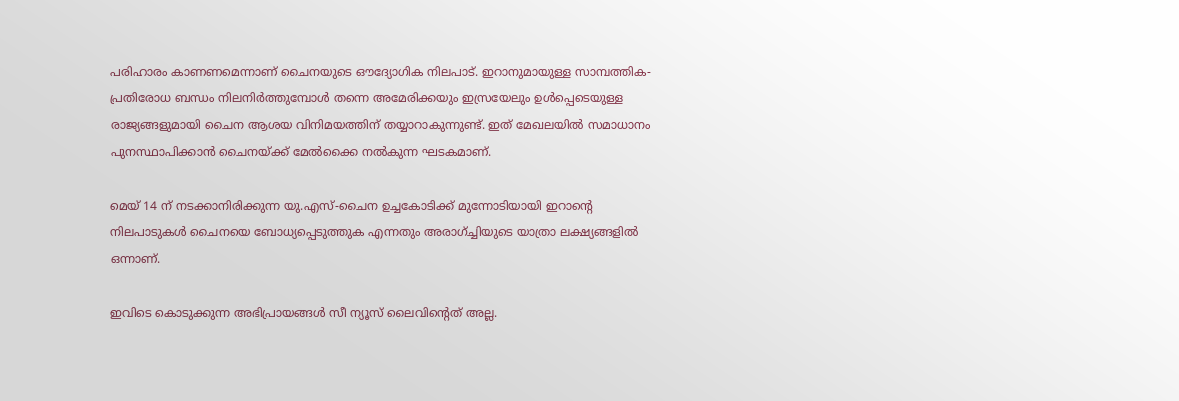പരിഹാരം കാണണമെന്നാണ് ചൈനയുടെ ഔദ്യോഗിക നിലപാട്. ഇറാനുമായുള്ള സാമ്പത്തിക-പ്രതിരോധ ബന്ധം നിലനിര്‍ത്തുമ്പോള്‍ തന്നെ അമേരിക്കയും ഇസ്രയേലും ഉള്‍പ്പെടെയുള്ള രാജ്യങ്ങളുമായി ചൈന ആശയ വിനിമയത്തിന് തയ്യാറാകുന്നുണ്ട്. ഇത് മേഖലയില്‍ സമാധാനം പുനസ്ഥാപിക്കാന്‍ ചൈനയ്ക്ക് മേല്‍ക്കൈ നല്‍കുന്ന ഘടകമാണ്.

മെയ് 14 ന് നടക്കാനിരിക്കുന്ന യു.എസ്-ചൈന ഉച്ചകോടിക്ക് മുന്നോടിയായി ഇറാന്റെ നിലപാടുകള്‍ ചൈനയെ ബോധ്യപ്പെടുത്തുക എന്നതും അരാഗ്ച്ചിയുടെ യാത്രാ ലക്ഷ്യങ്ങളില്‍ ഒന്നാണ്.

ഇവിടെ കൊടുക്കുന്ന അഭിപ്രായങ്ങള്‍ സീ ന്യൂസ് ലൈവിന്റെത് അല്ല.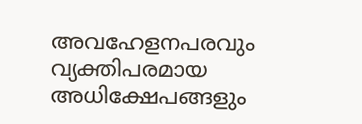അവഹേളനപരവും വ്യക്തിപരമായ അധിക്ഷേപങ്ങളും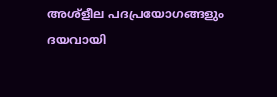അശ്‌ളീല പദപ്രയോഗങ്ങളും ദയവായി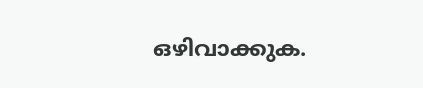ഒഴിവാക്കുക.